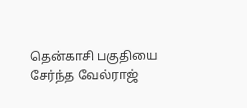தென்காசி பகுதியை சேர்ந்த வேல்ராஜ்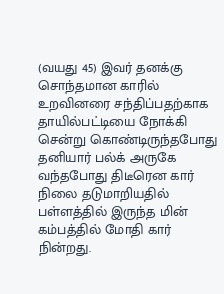(வயது 45) இவர் தனக்கு சொந்தமான காரில் உறவினரை சந்திப்பதற்காக தாயில்பட்டியை நோக்கி சென்று கொண்டிருந்தபோது தனியார் பல்க் அருகே வந்தபோது திடீரென கார் நிலை தடுமாறியதில் பள்ளத்தில் இருந்த மின் கம்பத்தில் மோதி கார் நின்றது.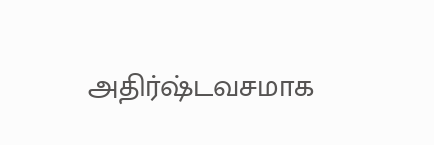அதிர்ஷ்டவசமாக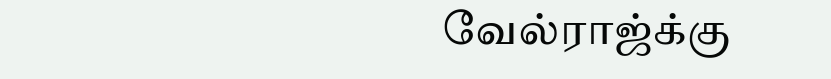வேல்ராஜ்க்கு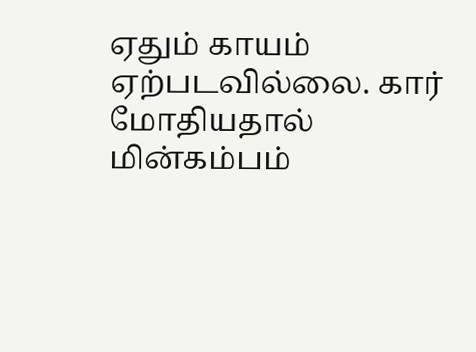ஏதும் காயம் ஏற்படவில்லை. கார் மோதியதால் மின்கம்பம்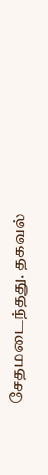சேதமடைந்தது. தகவல்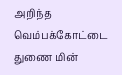அறிந்த வெம்பக்கோட்டை துணை மின்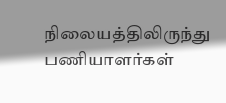நிலையத்திலிருந்து பணியாளர்கள்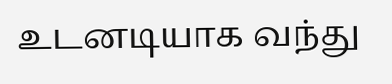உடனடியாக வந்து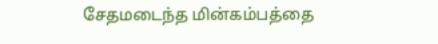சேதமடைந்த மின்கம்பத்தை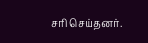சரி செய்தனர்.